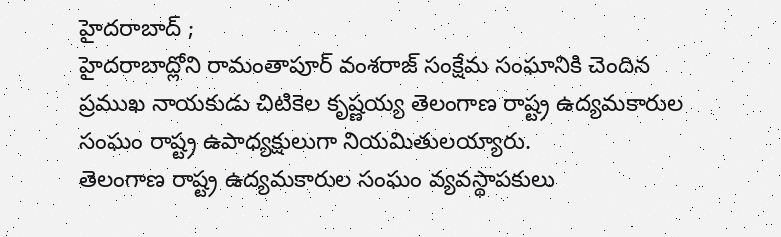హైదరాబాద్ ;
హైదరాబాద్లోని రామంతాపూర్ వంశరాజ్ సంక్షేమ సంఘానికి చెందిన ప్రముఖ నాయకుడు చిటికెల కృష్ణయ్య తెలంగాణ రాష్ట్ర ఉద్యమకారుల సంఘం రాష్ట్ర ఉపాధ్యక్షులుగా నియమితులయ్యారు.
తెలంగాణ రాష్ట్ర ఉద్యమకారుల సంఘం వ్యవస్థాపకులు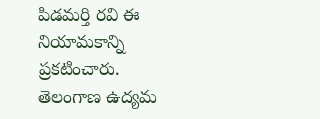పిడమర్తి రవి ఈ నియామకాన్ని ప్రకటించారు. తెలంగాణ ఉద్యమ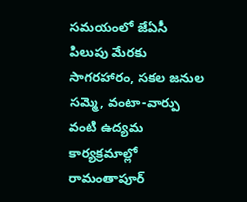సమయంలో జేఏసీ పిలుపు మేరకు సాగరహారం, సకల జనుల సమ్మె, వంటా-వార్పు వంటి ఉద్యమ కార్యక్రమాల్లో రామంతాపూర్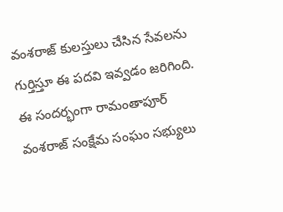వంశరాజ్ కులస్తులు చేసిన సేవలను గుర్తిస్తూ ఈ పదవి ఇవ్వడం జరిగింది.
ఈ సందర్భంగా రామంతాపూర్ వంశరాజ్ సంక్షేమ సంఘం సభ్యులు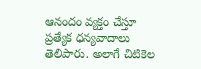ఆనందం వ్యక్తం చేస్తూ ప్రత్యేక ధన్యవాదాలు తెలిపారు. అలాగే చిటికెల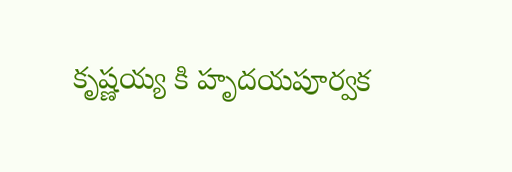కృష్ణయ్య కి హృదయపూర్వక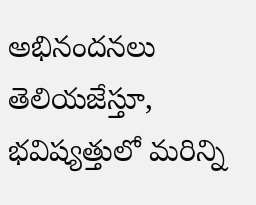అభినందనలు తెలియజేస్తూ, భవిష్యత్తులో మరిన్ని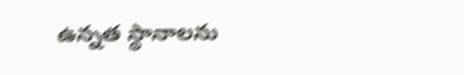ఉన్నత స్థానాలను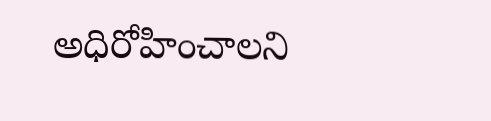అధిరోహించాలని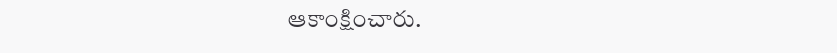ఆకాంక్షించారు.